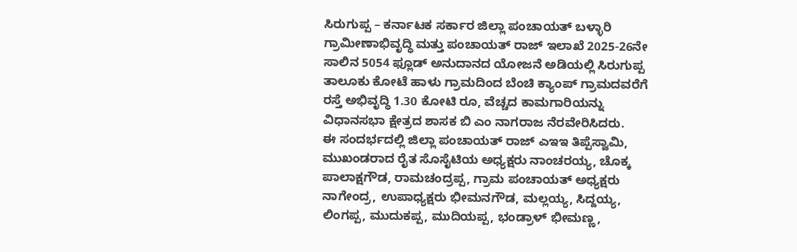ಸಿರುಗುಪ್ಪ – ಕರ್ನಾಟಕ ಸರ್ಕಾರ ಜಿಲ್ಲಾ ಪಂಚಾಯತ್ ಬಳ್ಳಾರಿ ಗ್ರಾಮೀಣಾಭಿವೃದ್ಧಿ ಮತ್ತು ಪಂಚಾಯತ್ ರಾಜ್ ಇಲಾಖೆ 2025-26ನೇ ಸಾಲಿನ 5054 ಫ್ಲೂಡ್ ಅನುದಾನದ ಯೋಜನೆ ಅಡಿಯಲ್ಲಿ ಸಿರುಗುಪ್ಪ ತಾಲೂಕು ಕೋಟೆ ಹಾಳು ಗ್ರಾಮದಿಂದ ಬೆಂಚಿ ಕ್ಯಾಂಪ್ ಗ್ರಾಮದವರೆಗೆ ರಸ್ತೆ ಅಭಿವೃದ್ಧಿ 1.30 ಕೋಟಿ ರೂ, ವೆಚ್ಚದ ಕಾಮಗಾರಿಯನ್ನು ವಿಧಾನಸಭಾ ಕ್ಷೇತ್ರದ ಶಾಸಕ ಬಿ ಎಂ ನಾಗರಾಜ ನೆರವೇರಿಸಿದರು.
ಈ ಸಂದರ್ಭದಲ್ಲಿ ಜಿಲ್ಲಾ ಪಂಚಾಯತ್ ರಾಜ್ ಎಇಇ ತಿಪ್ಪೆಸ್ವಾಮಿ, ಮುಖಂಡರಾದ ರೈತ ಸೊಸೈಟಿಯ ಅಧ್ಯಕ್ಷರು ನಾಂಚರಯ್ಯ, ಚೊಕ್ಕ ಪಾಲಾಕ್ಷಗೌಡ, ರಾಮಚಂದ್ರಪ್ಪ, ಗ್ರಾಮ ಪಂಚಾಯತ್ ಅಧ್ಯಕ್ಷರು ನಾಗೇಂದ್ರ, ಉಪಾಧ್ಯಕ್ಷರು ಭೀಮನಗೌಡ, ಮಲ್ಲಯ್ಯ, ಸಿದ್ದಯ್ಯ, ಲಿಂಗಪ್ಪ, ಮುದುಕಪ್ಪ, ಮುದಿಯಪ್ಪ, ಭಂಡ್ರಾಳ್ ಭೀಮಣ್ಣ,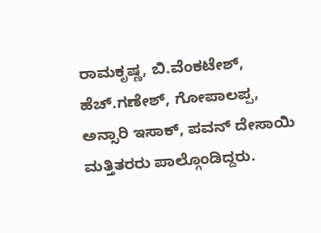ರಾಮಕೃಷ್ಣ, ಬಿ.ವೆಂಕಟೇಶ್, ಹೆಚ್.ಗಣೇಶ್, ಗೋಪಾಲಪ್ಪ, ಅನ್ಸಾರಿ ಇಸಾಕ್, ಪವನ್ ದೇಸಾಯಿ ಮತ್ತಿತರರು ಪಾಲ್ಗೊಂಡಿದ್ದರು.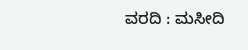ವರದಿ : ಮಸೀದಿ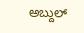ಅಬ್ದುಲ್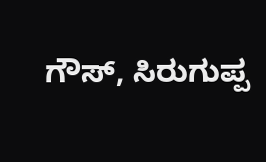ಗೌಸ್, ಸಿರುಗುಪ್ಪ